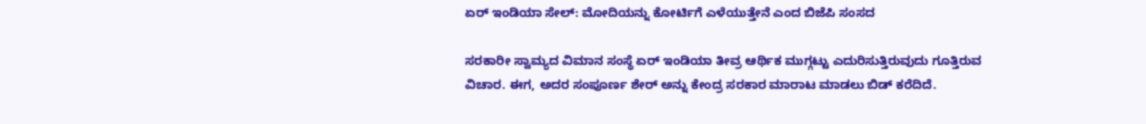ಏರ್ ಇಂಡಿಯಾ ಸೇಲ್: ಮೋದಿಯನ್ನು ಕೋರ್ಟಿಗೆ ಎಳೆಯುತ್ತೇನೆ ಎಂದ ಬಿಜೆಪಿ ಸಂಸದ

ಸರಕಾರೀ ಸ್ವಾಮ್ಯದ ವಿಮಾನ ಸಂಸ್ಥೆ ಏರ್ ಇಂಡಿಯಾ ತೀವ್ರ ಆರ್ಥಿಕ ಮುಗ್ಗಟ್ಟು ಎದುರಿಸುತ್ತಿರುವುದು ಗೂತ್ತಿರುವ ವಿಚಾರ. ಈಗ, ಅದರ ಸಂಪೂರ್ಣ ಶೇರ್ ಅನ್ನು ಕೇಂದ್ರ ಸರಕಾರ ಮಾರಾಟ ಮಾಡಲು ಬಿಡ್ ಕರೆದಿದೆ.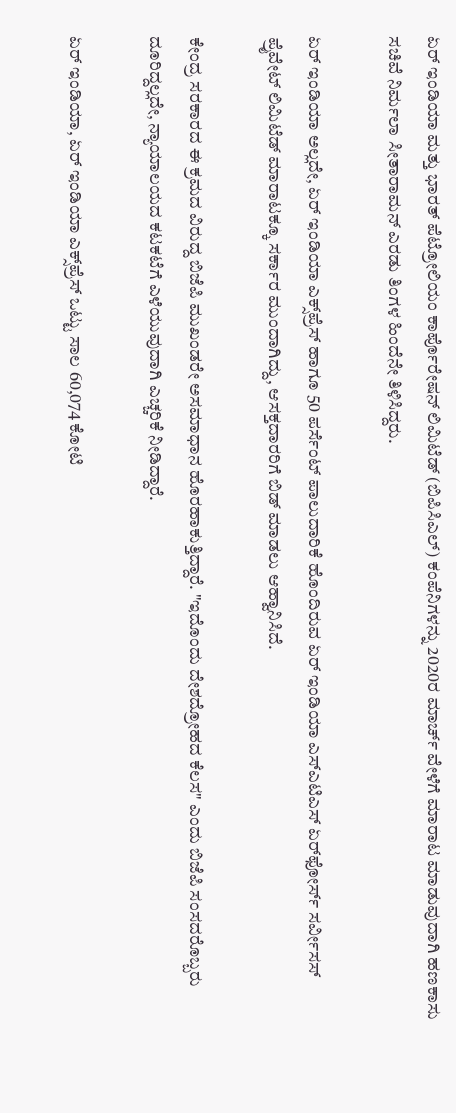ಏರ್ ಇಂಡಿಯಾ ಮತ್ತು ಭಾರತ್ ಪೆಟ್ರೋಲಿಯಂ ಕಾರ್ಪೊರೇಷನ್ ಲಿಮಿಟೆಡ್ (ಬಿಪಿಸಿಎಲ್) ಕಂಪೆನಿಗಳನ್ನು 2020ರ ಮಾರ್ಚ್ ವೇಳೆಗೆ ಮಾರಾಟ ಮಾಡುವುದಾಗಿ ಹಣಕಾಸು ಸಚಿವೆ ನಿರ್ಮಲಾ ಸೀತಾರಾಮನ್ ಎರಡು ತಿಂಗಳ ಹಿಂದೆನೇ ತಿಳಿಸಿದ್ದರು.

ಏರ್ ಇಂಡಿಯಾ ಅಲ್ಲದೇ, ಏರ್ ಇಂಡಿಯಾ ಎಕ್ಸ್‌ಪ್ರೆಸ್ ಹಾಗೂ 50 ಪರ್ಸೆಂಟ್ ಪಾಲುದಾರಿಕೆ ಹೊಂದಿರುವ ಏರ್ ಇಂಡಿಯಾ ಎಸ್‌ಎಟಿಎಸ್ ಏರ್‌ಫೋರ್ಸ್ ಸರ್ವೀಸಸ್ ಪ್ರೈವೇಟ್ ಲಿಮಿಟೆಡ್ ಮಾರಾಟಕ್ಕೂ ಸರ್ಕಾರ ಮುಂದಾಗಿದ್ದು, ಆಸಕ್ತದಾರರಿಗೆ ಬಿಡ್‌ ಮಾಡಲು ಆಹ್ವಾನಿಸಿದೆ.

ಕೇಂದ್ರ ಸರಕಾರದ ಈ ಕ್ರಮದ ವಿರುದ್ದ ಬಿಜೆಪಿ ಮುಖಂಡರೇ ಅಸಮಾಧಾನ ಹೊರಹಾಕುತ್ತಿದ್ದಾರೆ. "ಇದೊಂದು ದೇಶದ್ರೋಹದ ಕೆಲಸ" ಎಂದು ಬಿಜೆಪಿ ಸಂಸದರೊಬ್ಬರು ದೂರಿದ್ದಲ್ಲದೇ, ನ್ಯಾಯಾಲಯದ ಕಟಕಟೆಗೆ ಎಳೆಯುವುದಾಗಿ ಎಚ್ಚರಿಕೆ ನೀಡಿದ್ದಾರೆ.

ಏರ್‌ ಇಂಡಿಯಾ, ಏರ್ ಇಂಡಿಯಾ ಎಕ್ಸ್‌ಪ್ರೆಸ್ ಒಟ್ಟು ಸಾಲ 60,074 ಕೋಟಿ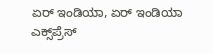ಏರ್‌ ಇಂಡಿಯಾ, ಏರ್ ಇಂಡಿಯಾ ಎಕ್ಸ್‌ಪ್ರೆಸ್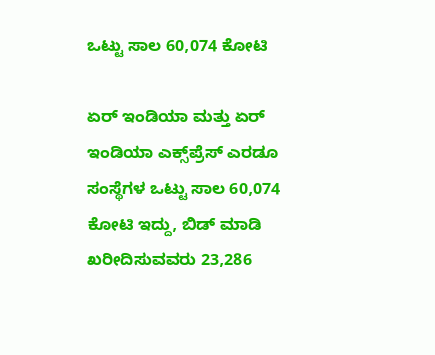ಒಟ್ಟು ಸಾಲ 60,074 ಕೋಟಿ

ಏರ್‌ ಇಂಡಿಯಾ ಮತ್ತು ಏರ್ ಇಂಡಿಯಾ ಎಕ್ಸ್‌ಪ್ರೆಸ್ ಎರಡೂ ಸಂಸ್ಥೆಗಳ ಒಟ್ಟು ಸಾಲ 60,074 ಕೋಟಿ ಇದ್ದು, ಬಿಡ್ ಮಾಡಿ ಖರೀದಿಸುವವರು 23,286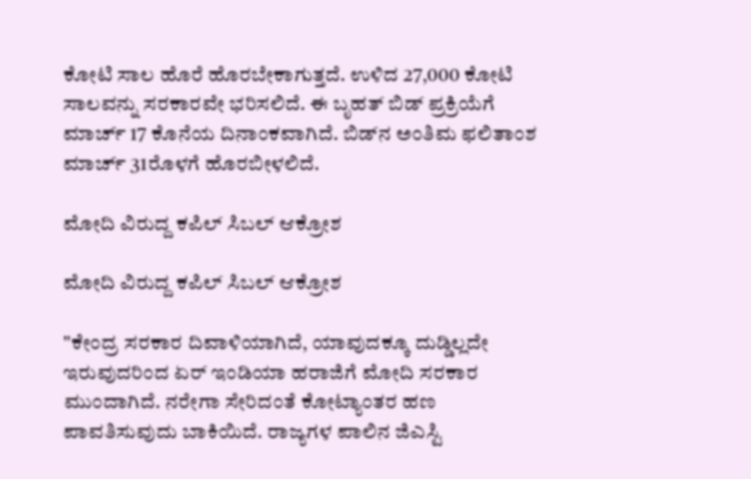ಕೋಟಿ ಸಾಲ ಹೊರೆ ಹೊರಬೇಕಾಗುತ್ತದೆ. ಉಳಿದ 27,000 ಕೋಟಿ ಸಾಲವನ್ನು ಸರಕಾರವೇ ಭರಿಸಲಿದೆ. ಈ ಬೃಹತ್ ಬಿಡ್ ಪ್ರಕ್ರಿಯೆಗೆ ಮಾರ್ಚ್‌ 17 ಕೊನೆಯ ದಿನಾಂಕವಾಗಿದೆ. ಬಿಡ್‌ನ ಅಂತಿಮ ಫಲಿತಾಂಶ ಮಾರ್ಚ್‌ 31ರೊಳಗೆ ಹೊರಬೀಳಲಿದೆ.

ಮೋದಿ ವಿರುದ್ದ ಕಪಿಲ್ ಸಿಬಲ್ ಆಕ್ರೋಶ

ಮೋದಿ ವಿರುದ್ದ ಕಪಿಲ್ ಸಿಬಲ್ ಆಕ್ರೋಶ

"ಕೇಂದ್ರ ಸರಕಾರ ದಿವಾಳಿಯಾಗಿದೆ, ಯಾವುದಕ್ಕೂ ದುಡ್ಡಿಲ್ಲದೇ ಇರುವುದರಿಂದ ಏರ್ ಇಂಡಿಯಾ ಹರಾಜಿಗೆ ಮೋದಿ ಸರಕಾರ ಮುಂದಾಗಿದೆ. ನರೇಗಾ ಸೇರಿದಂತೆ ಕೋಟ್ಯಾಂತರ ಹಣ ಪಾವತಿಸುವುದು ಬಾಕಿಯಿದೆ. ರಾಜ್ಯಗಳ ಪಾಲಿನ ಜಿಎಸ್ಟಿ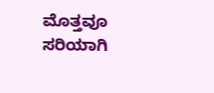ಮೊತ್ತವೂ ಸರಿಯಾಗಿ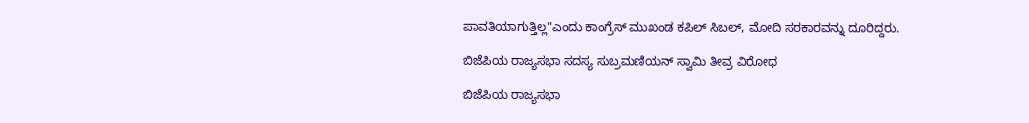ಪಾವತಿಯಾಗುತ್ತಿಲ್ಲ"ಎಂದು ಕಾಂಗ್ರೆಸ್ ಮುಖಂಡ ಕಪಿಲ್ ಸಿಬಲ್, ಮೋದಿ ಸರಕಾರವನ್ನು ದೂರಿದ್ದರು.

ಬಿಜೆಪಿಯ ರಾಜ್ಯಸಭಾ ಸದಸ್ಯ ಸುಬ್ರಮಣಿಯನ್ ಸ್ವಾಮಿ ತೀವ್ರ ವಿರೋಧ

ಬಿಜೆಪಿಯ ರಾಜ್ಯಸಭಾ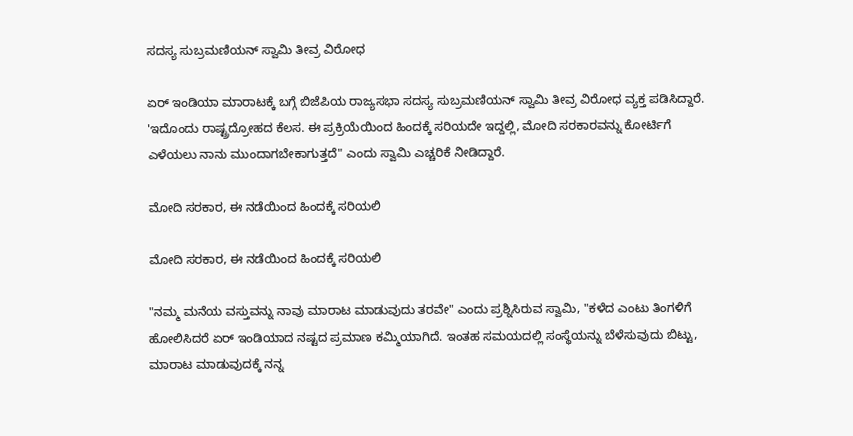ಸದಸ್ಯ ಸುಬ್ರಮಣಿಯನ್ ಸ್ವಾಮಿ ತೀವ್ರ ವಿರೋಧ

ಏರ್ ಇಂಡಿಯಾ ಮಾರಾಟಕ್ಕೆ ಬಗ್ಗೆ ಬಿಜೆಪಿಯ ರಾಜ್ಯಸಭಾ ಸದಸ್ಯ ಸುಬ್ರಮಣಿಯನ್ ಸ್ವಾಮಿ ತೀವ್ರ ವಿರೋಧ ವ್ಯಕ್ತ ಪಡಿಸಿದ್ದಾರೆ. 'ಇದೊಂದು ರಾಷ್ಟ್ರದ್ರೋಹದ ಕೆಲಸ. ಈ ಪ್ರಕ್ರಿಯೆಯಿಂದ ಹಿಂದಕ್ಕೆ ಸರಿಯದೇ ಇದ್ದಲ್ಲಿ, ಮೋದಿ ಸರಕಾರವನ್ನು ಕೋರ್ಟಿಗೆ ಎಳೆಯಲು ನಾನು ಮುಂದಾಗಬೇಕಾಗುತ್ತದೆ" ಎಂದು ಸ್ವಾಮಿ ಎಚ್ಚರಿಕೆ ನೀಡಿದ್ದಾರೆ.

ಮೋದಿ ಸರಕಾರ, ಈ ನಡೆಯಿಂದ ಹಿಂದಕ್ಕೆ ಸರಿಯಲಿ

ಮೋದಿ ಸರಕಾರ, ಈ ನಡೆಯಿಂದ ಹಿಂದಕ್ಕೆ ಸರಿಯಲಿ

"ನಮ್ಮ ಮನೆಯ ವಸ್ತುವನ್ನು ನಾವು ಮಾರಾಟ ಮಾಡುವುದು ತರವೇ" ಎಂದು ಪ್ರಶ್ನಿಸಿರುವ ಸ್ವಾಮಿ, "ಕಳೆದ ಎಂಟು ತಿಂಗಳಿಗೆ ಹೋಲಿಸಿದರೆ ಏರ್ ಇಂಡಿಯಾದ ನಷ್ಟದ ಪ್ರಮಾಣ ಕಮ್ಮಿಯಾಗಿದೆ. ಇಂತಹ ಸಮಯದಲ್ಲಿ ಸಂಸ್ಥೆಯನ್ನು ಬೆಳೆಸುವುದು ಬಿಟ್ಟು, ಮಾರಾಟ ಮಾಡುವುದಕ್ಕೆ ನನ್ನ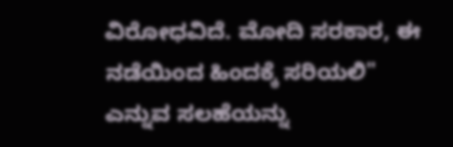ವಿರೋಧವಿದೆ. ಮೋದಿ ಸರಕಾರ, ಈ ನಡೆಯಿಂದ ಹಿಂದಕ್ಕೆ ಸರಿಯಲಿ" ಎನ್ನುವ ಸಲಹೆಯನ್ನು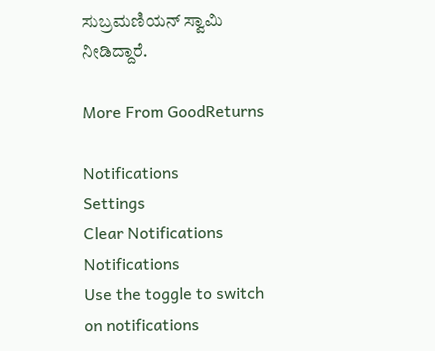ಸುಬ್ರಮಣಿಯನ್ ಸ್ವಾಮಿ ನೀಡಿದ್ದಾರೆ.

More From GoodReturns

Notifications
Settings
Clear Notifications
Notifications
Use the toggle to switch on notifications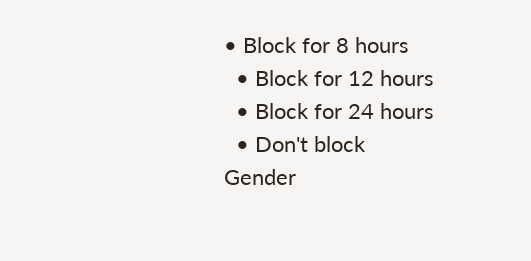• Block for 8 hours
  • Block for 12 hours
  • Block for 24 hours
  • Don't block
Gender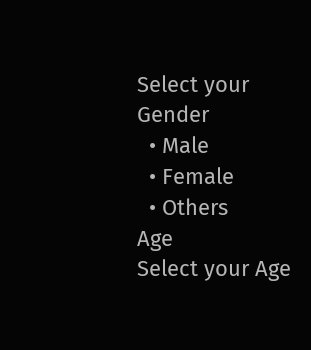Select your Gender
  • Male
  • Female
  • Others
Age
Select your Age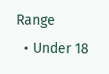Range
  • Under 18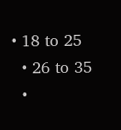• 18 to 25
  • 26 to 35
  •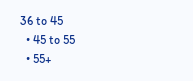36 to 45
  • 45 to 55
  • 55+